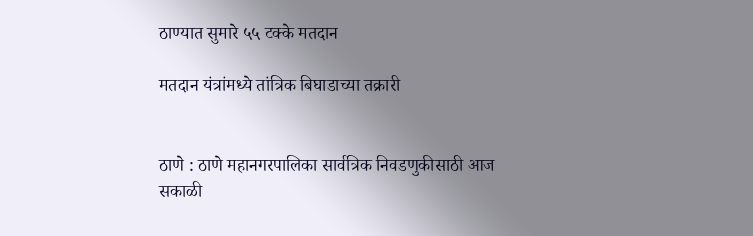ठाण्यात सुमारे ५५ टक्के मतदान

मतदान यंत्रांमध्ये तांत्रिक बिघाडाच्या तक्रारी


ठाणे : ठाणे महानगरपालिका सार्वत्रिक निवडणुकीसाठी आज सकाळी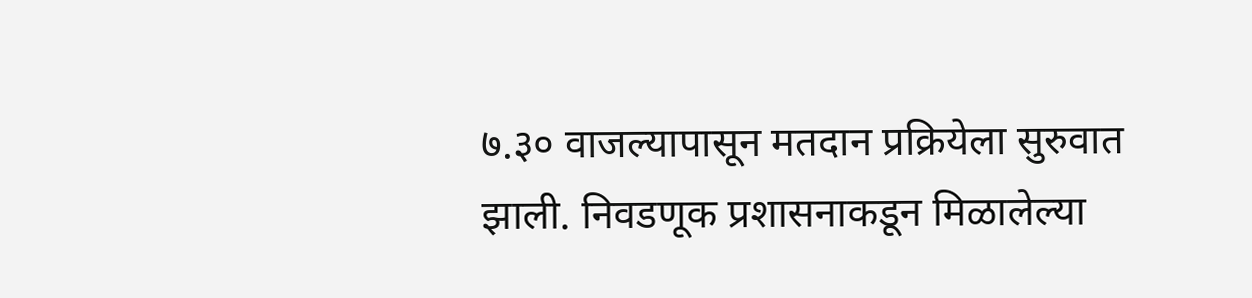७.३० वाजल्यापासून मतदान प्रक्रियेला सुरुवात झाली. निवडणूक प्रशासनाकडून मिळालेल्या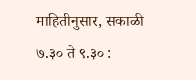माहितीनुसार, सकाळी ७.३० ते ९.३० :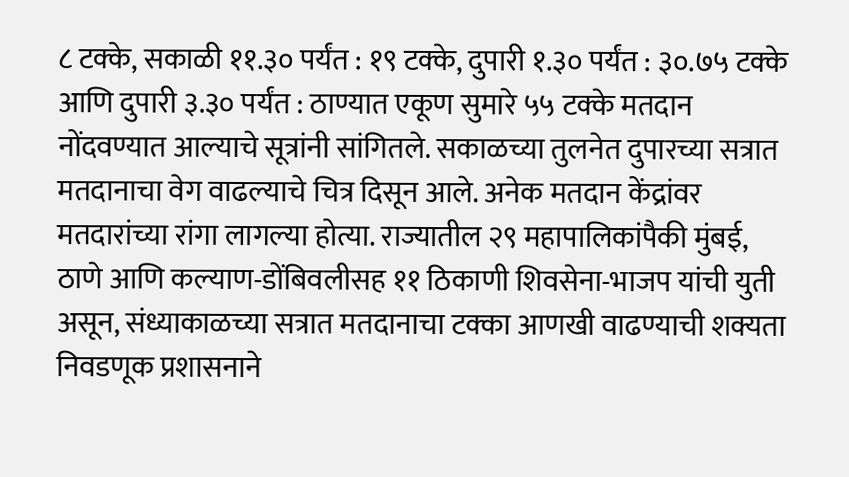८ टक्के, सकाळी ११.३० पर्यंत : १९ टक्के, दुपारी १.३० पर्यंत : ३०.७५ टक्के आणि दुपारी ३.३० पर्यंत : ठाण्यात एकूण सुमारे ५५ टक्के मतदान नोंदवण्यात आल्याचे सूत्रांनी सांगितले. सकाळच्या तुलनेत दुपारच्या सत्रात मतदानाचा वेग वाढल्याचे चित्र दिसून आले. अनेक मतदान केंद्रांवर मतदारांच्या रांगा लागल्या होत्या. राज्यातील २९ महापालिकांपैकी मुंबई, ठाणे आणि कल्याण-डोंबिवलीसह ११ ठिकाणी शिवसेना-भाजप यांची युती असून, संध्याकाळच्या सत्रात मतदानाचा टक्का आणखी वाढण्याची शक्यता निवडणूक प्रशासनाने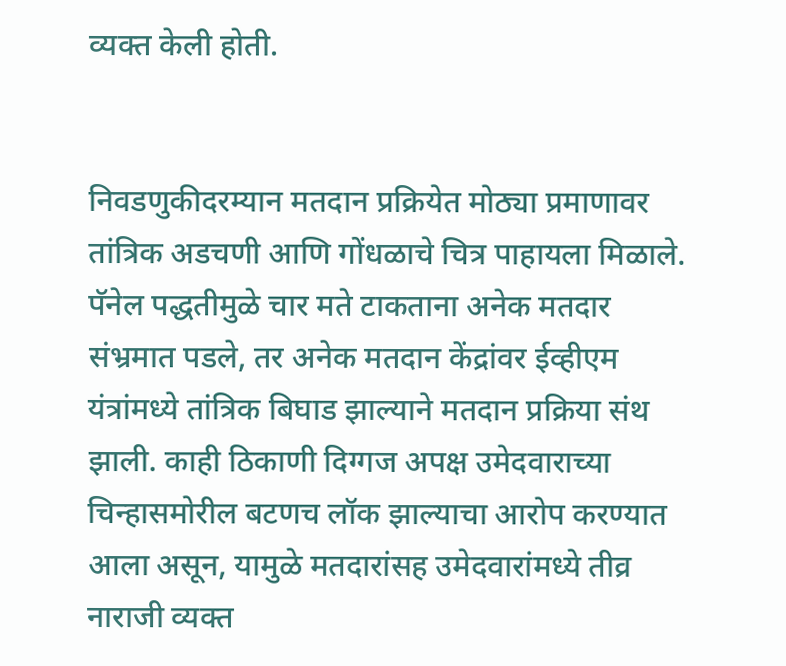व्यक्त केली होती.


निवडणुकीदरम्यान मतदान प्रक्रियेत मोठ्या प्रमाणावर तांत्रिक अडचणी आणि गोंधळाचे चित्र पाहायला मिळाले. पॅनेल पद्धतीमुळे चार मते टाकताना अनेक मतदार संभ्रमात पडले, तर अनेक मतदान केंद्रांवर ईव्हीएम यंत्रांमध्ये तांत्रिक बिघाड झाल्याने मतदान प्रक्रिया संथ झाली. काही ठिकाणी दिग्गज अपक्ष उमेदवाराच्या चिन्हासमोरील बटणच लॉक झाल्याचा आरोप करण्यात आला असून, यामुळे मतदारांसह उमेदवारांमध्ये तीव्र नाराजी व्यक्त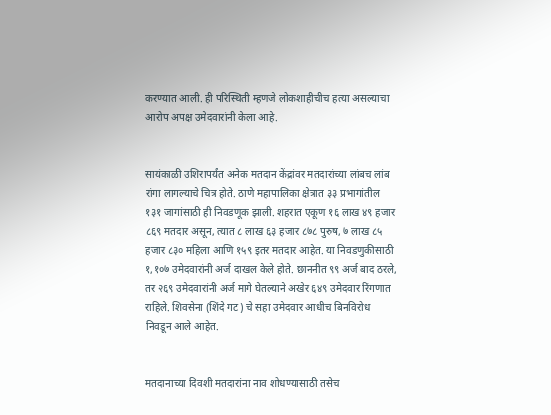करण्यात आली. ही परिस्थिती म्हणजे लोकशाहीचीच हत्या असल्याचा आरोप अपक्ष उमेदवारांनी केला आहे.


सायंकाळी उशिरापर्यंत अनेक मतदान केंद्रांवर मतदारांच्या लांबच लांब रांगा लागल्याचे चित्र होते. ठाणे महापालिका क्षेत्रात ३३ प्रभागांतील १३१ जागांसाठी ही निवडणूक झाली. शहरात एकूण १६ लाख ४९ हजार ८६९ मतदार असून, त्यात ८ लाख ६३ हजार ८७८ पुरुष, ७ लाख ८५ हजार ८३० महिला आणि १५९ इतर मतदार आहेत. या निवडणुकीसाठी १,१०७ उमेदवारांनी अर्ज दाखल केले होते. छाननीत ९९ अर्ज बाद ठरले, तर २६९ उमेदवारांनी अर्ज मागे घेतल्याने अखेर ६४९ उमेदवार रिंगणात राहिले. शिवसेना (शिंदे गट) चे सहा उमेदवार आधीच बिनविरोध निवडून आले आहेत.


मतदानाच्या दिवशी मतदारांना नाव शोधण्यासाठी तसेच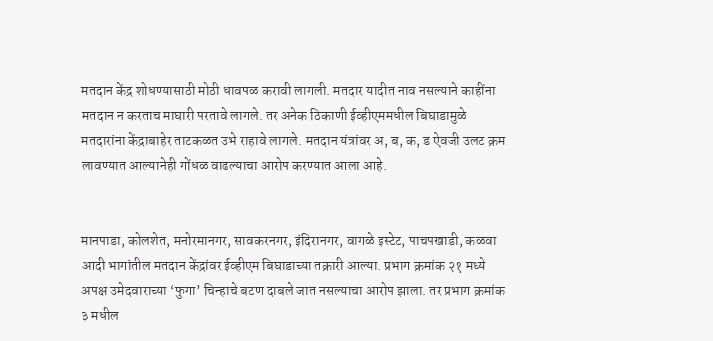मतदान केंद्र शोधण्यासाठी मोठी धावपळ करावी लागली. मतदार यादीत नाव नसल्याने काहींना मतदान न करताच माघारी परतावे लागले. तर अनेक ठिकाणी ईव्हीएममधील बिघाडामुळे मतदारांना केंद्राबाहेर ताटकळत उभे राहावे लागले. मतदान यंत्रांवर अ, ब, क, ड ऐवजी उलट क्रम लावण्यात आल्यानेही गोंधळ वाढल्याचा आरोप करण्यात आला आहे.


मानपाडा, कोलशेत, मनोरमानगर, सावकरनगर, इंदिरानगर, वागळे इस्टेट, पाचपखाडी, कळवा आदी भागांतील मतदान केंद्रांवर ईव्हीएम बिघाडाच्या तक्रारी आल्या. प्रभाग क्रमांक २१ मध्ये अपक्ष उमेदवाराच्या ‘फुगा’ चिन्हाचे बटण दाबले जात नसल्याचा आरोप झाला. तर प्रभाग क्रमांक ३ मधील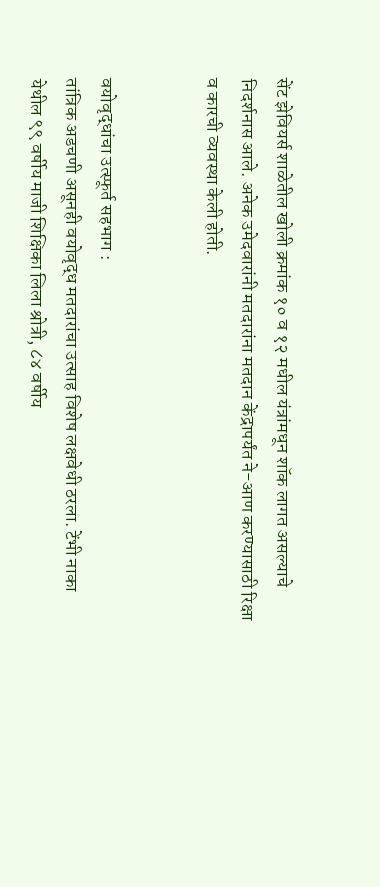सेंट झेवियर्स शाळेतील खोली क्रमांक १० व १२ मधील यंत्रांमधून शॉक लागत असल्याचे निदर्शनास आले. अनेक उमेदवारांनी मतदारांना मतदान केंद्रापर्यंत ने-आण करण्यासाठी रिक्षा व कारची व्यवस्था केली होती.


वयोवृद्धांचा उत्स्फूर्त सहभाग :
तांत्रिक अडचणी असूनही वयोवृद्ध मतदारांचा उत्साह विशेष लक्षवेधी ठरला. टेंभी नाका येथील ९९ वर्षीय माजी शिक्षिका लिला श्रोत्री, ८४ वर्षीय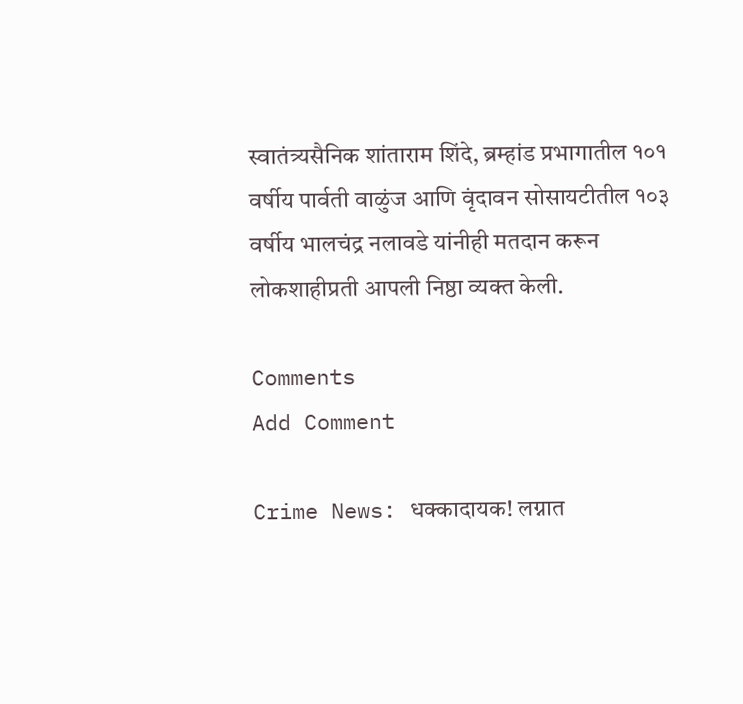स्वातंत्र्यसैनिक शांताराम शिंदे, ब्रम्हांड प्रभागातील १०१ वर्षीय पार्वती वाळुंज आणि वृंदावन सोसायटीतील १०३ वर्षीय भालचंद्र नलावडे यांनीही मतदान करून लोकशाहीप्रती आपली निष्ठा व्यक्त केली.

Comments
Add Comment

Crime News: धक्कादायक! लग्नात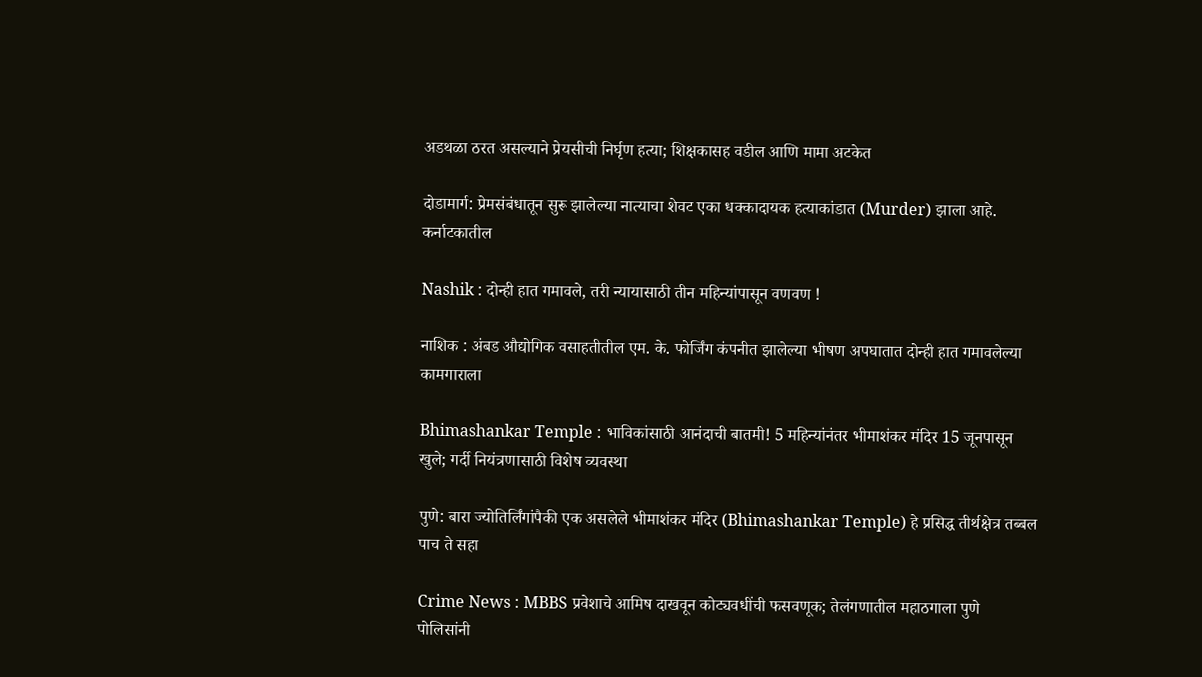अडथळा ठरत असल्याने प्रेयसीची निर्घृण हत्या; शिक्षकासह वडील आणि मामा अटकेत

दोडामार्ग: प्रेमसंबंधातून सुरू झालेल्या नात्याचा शेवट एका धक्कादायक हत्याकांडात (Murder) झाला आहे. कर्नाटकातील

Nashik : दोन्ही हात गमावले, तरी न्यायासाठी तीन महिन्यांपासून वणवण !

नाशिक : अंबड औद्योगिक वसाहतीतील एम. के. फोर्जिंग कंपनीत झालेल्या भीषण अपघातात दोन्ही हात गमावलेल्या कामगाराला

Bhimashankar Temple : भाविकांसाठी आनंदाची बातमी! 5 महिन्यांनंतर भीमाशंकर मंदिर 15 जूनपासून खुले; गर्दी नियंत्रणासाठी विशेष व्यवस्था

पुणे: बारा ज्योतिर्लिंगांपैकी एक असलेले भीमाशंकर मंदिर (Bhimashankar Temple) हे प्रसिद्ध तीर्थक्षेत्र तब्बल पाच ते सहा

Crime News : MBBS प्रवेशाचे आमिष दाखवून कोट्यवधींची फसवणूक; तेलंगणातील महाठगाला पुणे पोलिसांनी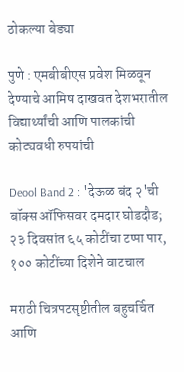ठोकल्या बेड्या

पुणे : एमबीबीएस प्रवेश मिळवून देण्याचे आमिष दाखवत देशभरातील विद्यार्थ्यांची आणि पालकांची कोट्यवधी रुपयांची

Deool Band 2 : 'देऊळ बंद २'ची बॉक्स ऑफिसवर दमदार घोडदौड; २३ दिवसांत ६५ कोटींचा टप्पा पार, १०० कोटींच्या दिशेने वाटचाल

मराठी चित्रपटसृष्टीतील बहुचर्चित आणि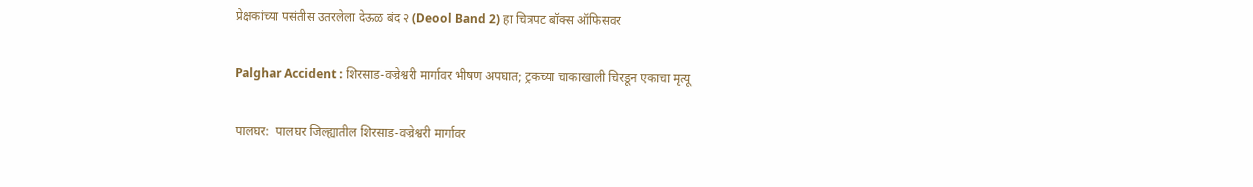प्रेक्षकांच्या पसंतीस उतरलेला देऊळ बंद २ (Deool Band 2) हा चित्रपट बॉक्स ऑफिसवर

Palghar Accident : शिरसाड-वज्रेश्वरी मार्गावर भीषण अपघात; ट्रकच्या चाकाखाली चिरडून एकाचा मृत्यू

पालघर:  पालघर जिल्ह्यातील शिरसाड-वज्रेश्वरी मार्गावर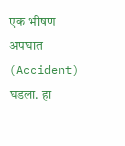एक भीषण अपघात (Accident) घडला. हा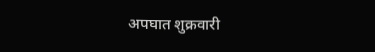अपघात शुक्रवारी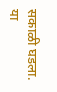सकाळी घडला. या